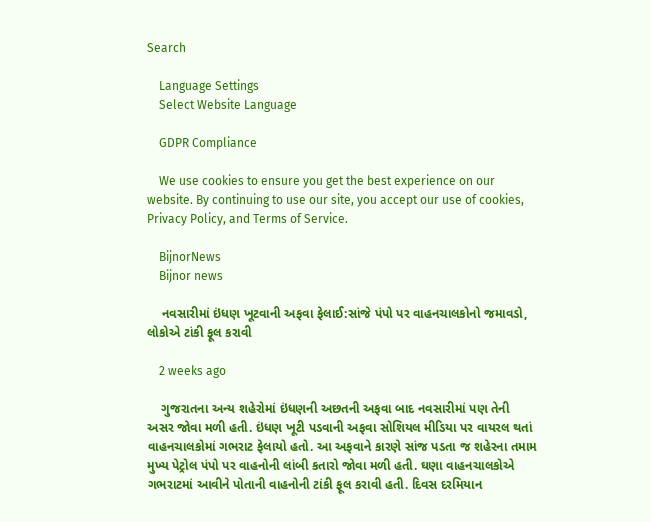Search

    Language Settings
    Select Website Language

    GDPR Compliance

    We use cookies to ensure you get the best experience on our website. By continuing to use our site, you accept our use of cookies, Privacy Policy, and Terms of Service.

    BijnorNews
    Bijnor news

    નવસારીમાં ઇંધણ ખૂટવાની અફવા ફેલાઈ:સાંજે પંપો પર વાહનચાલકોનો જમાવડો, લોકોએ ટાંકી ફૂલ કરાવી

    2 weeks ago

    ગુજરાતના અન્ય શહેરોમાં ઇંધણની અછતની અફવા બાદ નવસારીમાં પણ તેની અસર જોવા મળી હતી. ઇંધણ ખૂટી પડવાની અફવા સોશિયલ મીડિયા પર વાયરલ થતાં વાહનચાલકોમાં ગભરાટ ફેલાયો હતો. આ અફવાને કારણે સાંજ પડતા જ શહેરના તમામ મુખ્ય પેટ્રોલ પંપો પર વાહનોની લાંબી કતારો જોવા મળી હતી. ઘણા વાહનચાલકોએ ગભરાટમાં આવીને પોતાની વાહનોની ટાંકી ફૂલ કરાવી હતી. દિવસ દરમિયાન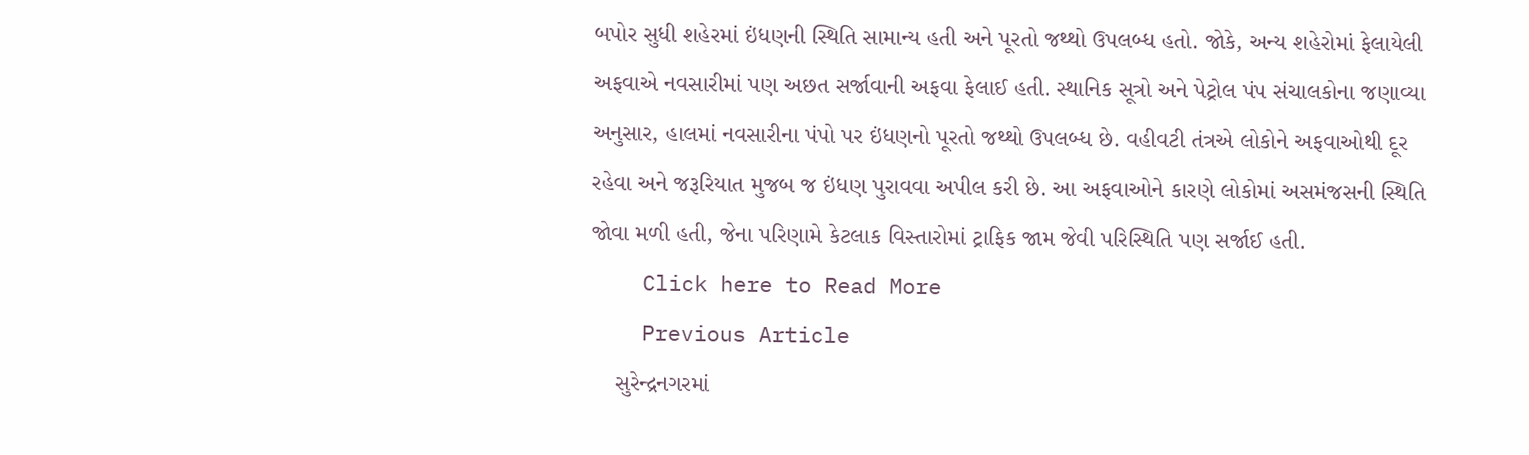બપોર સુધી શહેરમાં ઇંધણની સ્થિતિ સામાન્ય હતી અને પૂરતો જથ્થો ઉપલબ્ધ હતો. જોકે, અન્ય શહેરોમાં ફેલાયેલી અફવાએ નવસારીમાં પણ અછત સર્જાવાની અફવા ફેલાઈ હતી. સ્થાનિક સૂત્રો અને પેટ્રોલ પંપ સંચાલકોના જણાવ્યા અનુસાર, હાલમાં નવસારીના પંપો પર ઇંધણનો પૂરતો જથ્થો ઉપલબ્ધ છે. વહીવટી તંત્રએ લોકોને અફવાઓથી દૂર રહેવા અને જરૂરિયાત મુજબ જ ઇંધણ પુરાવવા અપીલ કરી છે. આ અફવાઓને કારણે લોકોમાં અસમંજસની સ્થિતિ જોવા મળી હતી, જેના પરિણામે કેટલાક વિસ્તારોમાં ટ્રાફિક જામ જેવી પરિસ્થિતિ પણ સર્જાઈ હતી.
    Click here to Read More
    Previous Article
    સુરેન્દ્રનગરમાં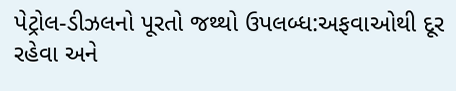પેટ્રોલ-ડીઝલનો પૂરતો જથ્થો ઉપલબ્ધ:અફવાઓથી દૂર રહેવા અને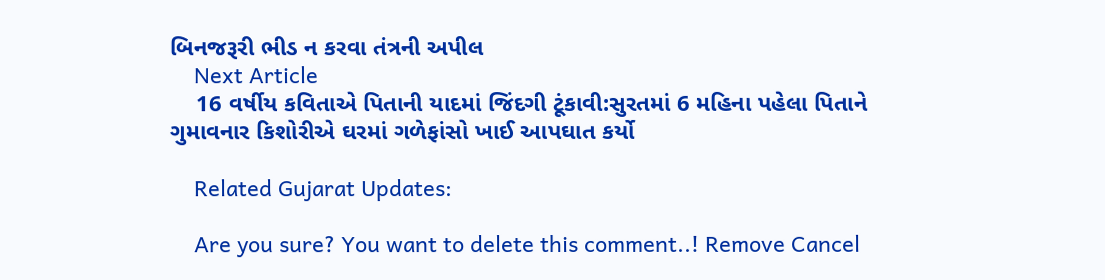બિનજરૂરી ભીડ ન કરવા તંત્રની અપીલ
    Next Article
    16 વર્ષીય કવિતાએ પિતાની યાદમાં જિંદગી ટૂંકાવી:સુરતમાં 6 મહિના પહેલા પિતાને ગુમાવનાર કિશોરીએ ઘરમાં ગળેફાંસો ખાઈ આપઘાત કર્યો

    Related Gujarat Updates:

    Are you sure? You want to delete this comment..! Remove Cancel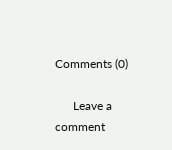Comments (0)

      Leave a comment